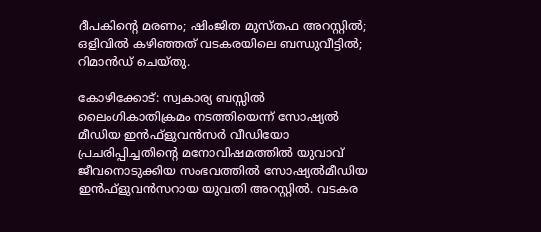ദീപകിന്റെ മരണം; ഷിംജിത മുസ്തഫ അറസ്റ്റില്‍; ഒളിവില്‍ കഴിഞ്ഞത് വടകരയിലെ ബന്ധുവീട്ടില്‍; റിമാന്‍ഡ് ചെയ്തു.

കോഴിക്കോട്: സ്വകാര്യ ബസ്സില്‍ ലൈംഗികാതിക്രമം നടത്തിയെന്ന് സോഷ്യല്‍ മീഡിയ ഇന്‍ഫ്‌ളുവന്‍സര്‍ വീഡിയോ പ്രചരിപ്പിച്ചതിന്റെ മനോവിഷമത്തില്‍ യുവാവ് ജീവനൊടുക്കിയ സംഭവത്തില്‍ സോഷ്യല്‍മീഡിയ ഇന്‍ഫ്‌ളുവന്‍സറായ യുവതി അറസ്റ്റില്‍. വടകര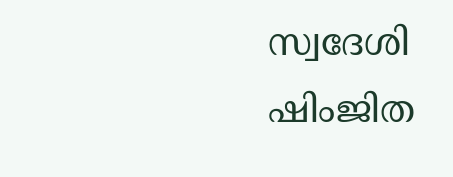സ്വദേശി ഷിംജിത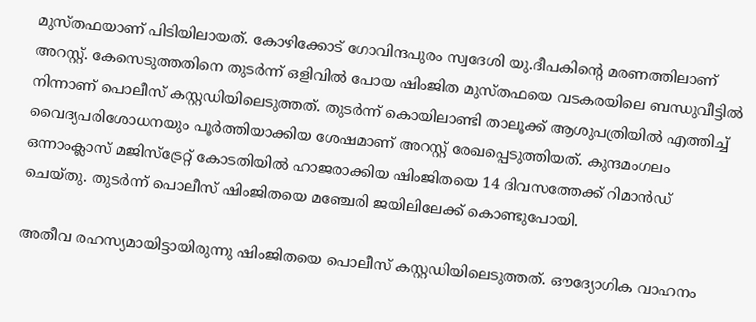മുസ്തഫയാണ് പിടിയിലായത്. കോഴിക്കോട് ഗോവിന്ദപുരം സ്വദേശി യു.ദീപകിന്റെ മരണത്തിലാണ് അറസ്റ്റ്. കേസെടുത്തതിനെ തുടര്‍ന്ന് ഒളിവില്‍ പോയ ഷിംജിത മുസ്തഫയെ വടകരയിലെ ബന്ധുവീട്ടില്‍ നിന്നാണ് പൊലീസ് കസ്റ്റഡിയിലെടുത്തത്. തുടര്‍ന്ന് കൊയിലാണ്ടി താലൂക്ക് ആശുപത്രിയില്‍ എത്തിച്ച് വൈദ്യപരിശോധനയും പൂര്‍ത്തിയാക്കിയ ശേഷമാണ് അറസ്റ്റ് രേഖപ്പെടുത്തിയത്. കുന്ദമംഗലം ഒന്നാംക്ലാസ് മജിസ്ട്രേറ്റ് കോടതിയില്‍ ഹാജരാക്കിയ ഷിംജിതയെ 14 ദിവസത്തേക്ക് റിമാന്‍ഡ് ചെയ്തു. തുടര്‍ന്ന് പൊലീസ് ഷിംജിതയെ മഞ്ചേരി ജയിലിലേക്ക് കൊണ്ടുപോയി.

അതീവ രഹസ്യമായിട്ടായിരുന്നു ഷിംജിതയെ പൊലീസ് കസ്റ്റഡിയിലെടുത്തത്. ഔദ്യോഗിക വാഹനം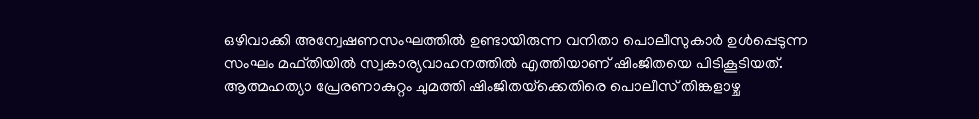ഒഴിവാക്കി അന്വേഷണസംഘത്തില്‍ ഉണ്ടായിരുന്ന വനിതാ പൊലീസുകാര്‍ ഉള്‍പ്പെടുന്ന സംഘം മഫ്തിയില്‍ സ്വകാര്യവാഹനത്തില്‍ എത്തിയാണ് ഷിംജിതയെ പിടികൂടിയത്. ആത്മഹത്യാ പ്രേരണാകുറ്റം ചുമത്തി ഷിംജിതയ്‌ക്കെതിരെ പൊലീസ് തിങ്കളാഴ്ച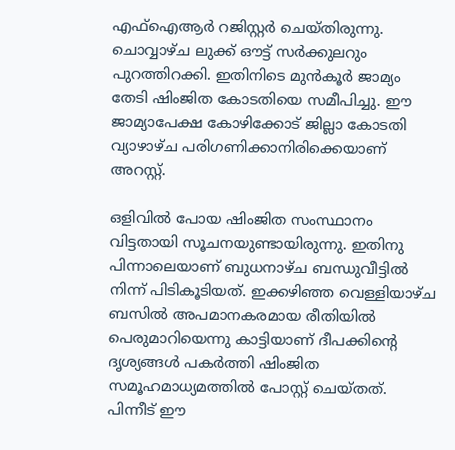എഫ്‌ഐആര്‍ റജിസ്റ്റര്‍ ചെയ്തിരുന്നു. ചൊവ്വാഴ്ച ലുക്ക് ഔട്ട് സര്‍ക്കുലറും പുറത്തിറക്കി. ഇതിനിടെ മുന്‍കൂര്‍ ജാമ്യം തേടി ഷിംജിത കോടതിയെ സമീപിച്ചു. ഈ ജാമ്യാപേക്ഷ കോഴിക്കോട് ജില്ലാ കോടതി വ്യാഴാഴ്ച പരിഗണിക്കാനിരിക്കെയാണ് അറസ്റ്റ്.

ഒളിവില്‍ പോയ ഷിംജിത സംസ്ഥാനം വിട്ടതായി സൂചനയുണ്ടായിരുന്നു. ഇതിനു പിന്നാലെയാണ് ബുധനാഴ്ച ബന്ധുവീട്ടില്‍ നിന്ന് പിടികൂടിയത്. ഇക്കഴിഞ്ഞ വെള്ളിയാഴ്ച ബസില്‍ അപമാനകരമായ രീതിയില്‍ പെരുമാറിയെന്നു കാട്ടിയാണ് ദീപക്കിന്റെ ദൃശ്യങ്ങള്‍ പകര്‍ത്തി ഷിംജിത സമൂഹമാധ്യമത്തില്‍ പോസ്റ്റ് ചെയ്തത്. പിന്നീട് ഈ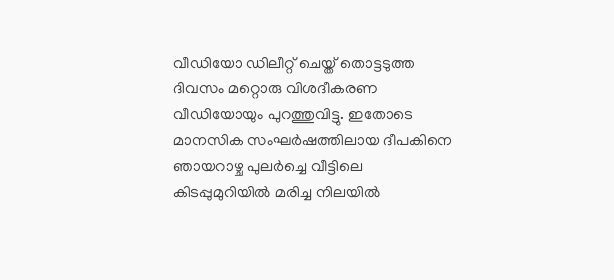വീഡിയോ ഡിലീറ്റ് ചെയ്ത് തൊട്ടടുത്ത ദിവസം മറ്റൊരു വിശദീകരണ വീഡിയോയും പുറത്തുവിട്ടു. ഇതോടെ മാനസിക സംഘര്‍ഷത്തിലായ ദീപകിനെ ഞായറാഴ്ച പുലര്‍ച്ചെ വീട്ടിലെ കിടപ്പുമുറിയില്‍ മരിച്ച നിലയില്‍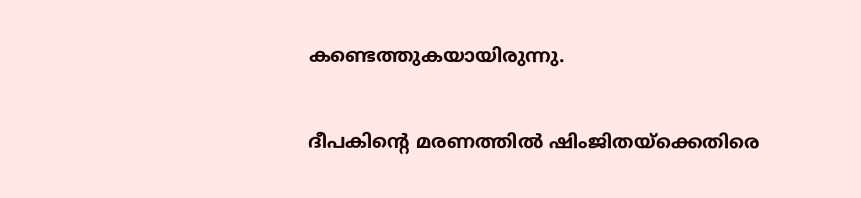കണ്ടെത്തുകയായിരുന്നു.

ദീപകിന്റെ മരണത്തില്‍ ഷിംജിതയ്‌ക്കെതിരെ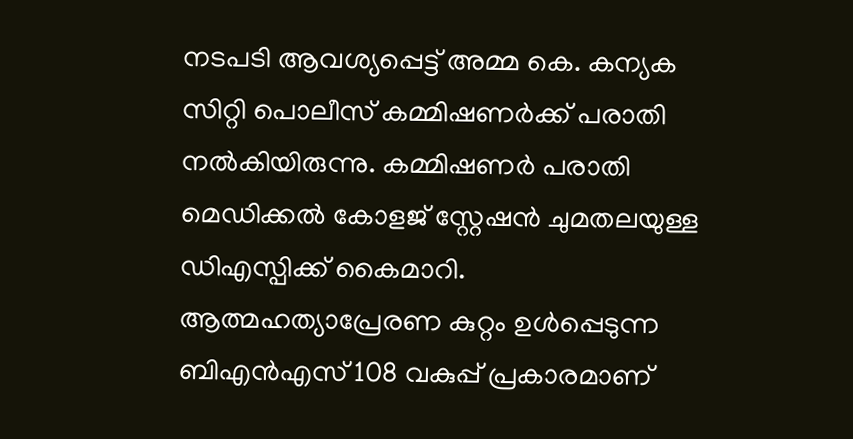നടപടി ആവശ്യപ്പെട്ട് അമ്മ കെ. കന്യക സിറ്റി പൊലീസ് കമ്മിഷണര്‍ക്ക് പരാതി നല്‍കിയിരുന്നു. കമ്മിഷണര്‍ പരാതി മെഡിക്കല്‍ കോളജ് സ്റ്റേഷന്‍ ചുമതലയുള്ള ഡിഎസ്പിക്ക് കൈമാറി. ആത്മഹത്യാപ്രേരണ കുറ്റം ഉള്‍പ്പെടുന്ന ബിഎന്‍എസ് 108 വകുപ്പ് പ്രകാരമാണ്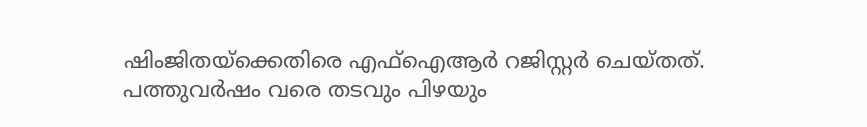ഷിംജിതയ്‌ക്കെതിരെ എഫ്‌ഐആര്‍ റജിസ്റ്റര്‍ ചെയ്തത്. പത്തുവര്‍ഷം വരെ തടവും പിഴയും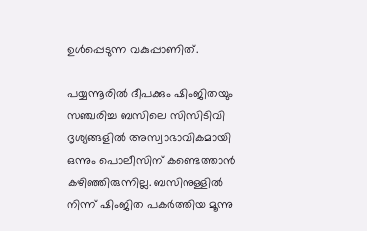ഉള്‍പ്പെടുന്ന വകുപ്പാണിത്.

പയ്യന്നൂരില്‍ ദീപക്കും ഷിംജിതയും സഞ്ചരിച്ച ബസിലെ സിസിടിവി ദൃശ്യങ്ങളില്‍ അസ്വാഭാവികമായി ഒന്നും പൊലീസിന് കണ്ടെത്താന്‍ കഴിഞ്ഞിരുന്നില്ല. ബസിനുള്ളില്‍ നിന്ന് ഷിംജിത പകര്‍ത്തിയ മൂന്നു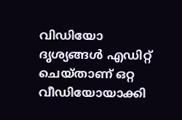വിഡിയോ ദൃശ്യങ്ങള്‍ എഡിറ്റ് ചെയ്താണ് ഒറ്റ വീഡിയോയാക്കി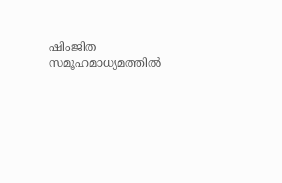ഷിംജിത സമൂഹമാധ്യമത്തില്‍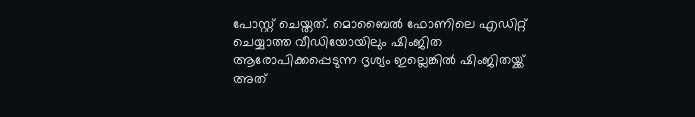പോസ്റ്റ് ചെയ്തത്. മൊബൈല്‍ ഫോണിലെ എഡിറ്റ് ചെയ്യാത്ത വീഡിയോയിലും ഷിംജിത ആരോപിക്കപ്പെടുന്ന ദൃശ്യം ഇല്ലെങ്കില്‍ ഷിംജിതയ്ക്ക് അത്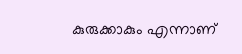കുരുക്കാകും എന്നാണ്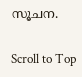സൂചന.

Scroll to Top